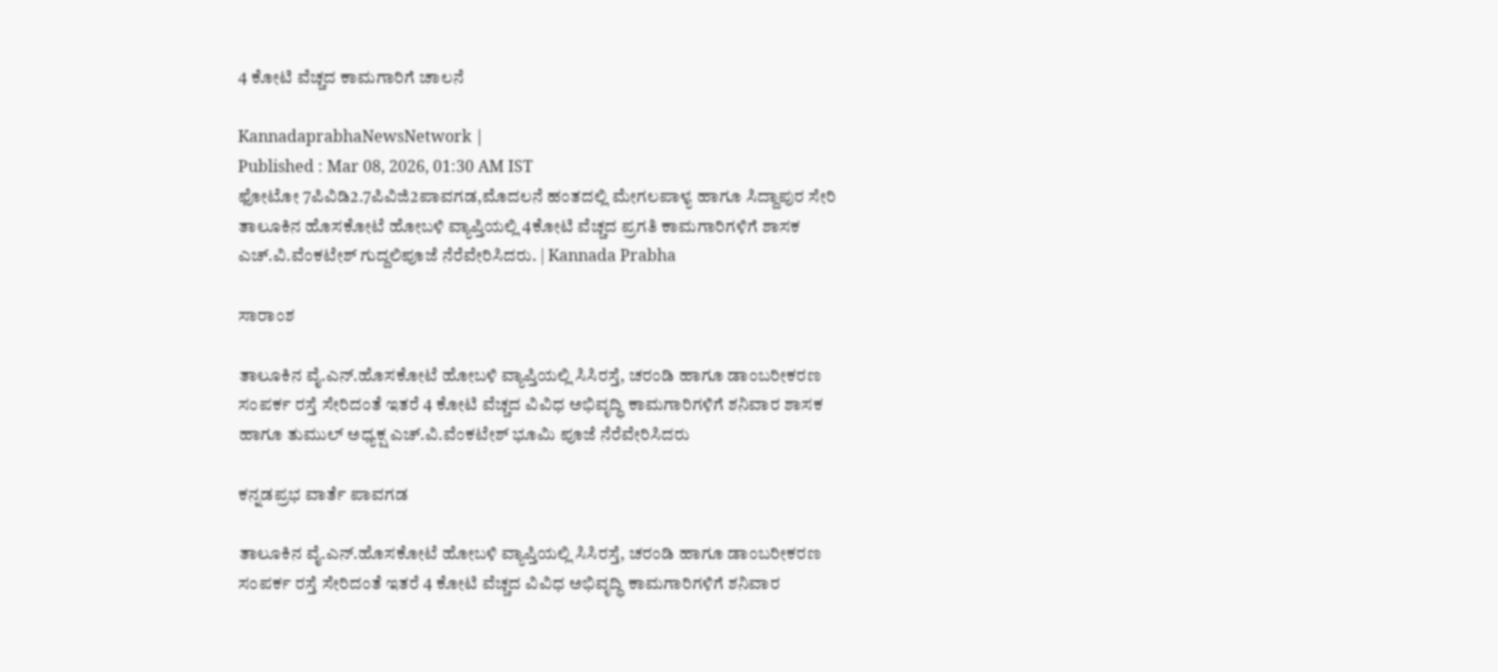4 ಕೋಟಿ ವೆಚ್ಚದ ಕಾಮಗಾರಿಗೆ ಚಾಲನೆ

KannadaprabhaNewsNetwork |
Published : Mar 08, 2026, 01:30 AM IST
ಫೋಟೋ 7ಪಿವಿಡಿ2.7ಪಿವಿಜಿ2ಪಾವಗಡ,ಮೊದಲನೆ ಹಂತದಲ್ಲಿ ಮೇಗಲಪಾಳ್ಯ ಹಾಗೂ ಸಿದ್ದಾಪುರ ಸೇರಿ ತಾಲೂಕಿನ ಹೊಸಕೋಟೆ ಹೋಬಳಿ ವ್ಯಾಪ್ತಿಯಲ್ಲಿ 4ಕೋಟಿ ವೆಚ್ಚದ ಪ್ರಗತಿ ಕಾಮಗಾರಿಗಳಿಗೆ ಶಾಸಕ ಎಚ್‌.ವಿ.ವೆಂಕಟೇಶ್ ಗುದ್ದಲಿಪೂಜೆ ನೆರೆವೇರಿಸಿದರು. | Kannada Prabha

ಸಾರಾಂಶ

ತಾಲೂಕಿನ ವೈ.ಎನ್‌.ಹೊಸಕೋಟೆ ಹೋಬಳಿ ವ್ಯಾಪ್ತಿಯಲ್ಲಿ ಸಿಸಿರಸ್ತೆ, ಚರಂಡಿ ಹಾಗೂ ಡಾಂಬರೀಕರಣ ಸಂಪರ್ಕ ರಸ್ತೆ ಸೇರಿದಂತೆ ಇತರೆ 4 ಕೋಟಿ ವೆಚ್ಚದ ವಿವಿಧ ಅಭಿವೃದ್ಧಿ ಕಾಮಗಾರಿಗಳಿಗೆ ಶನಿವಾರ ಶಾಸಕ ಹಾಗೂ ತುಮುಲ್‌ ಅಧ್ಯಕ್ಷ ಎಚ್‌.ವಿ.ವೆಂಕಟೇಶ್‌ ಭೂಮಿ ಪೂಜೆ ನೆರೆವೇರಿಸಿದರು

ಕನ್ನಡಪ್ರಭ ವಾರ್ತೆ ಪಾವಗಡ

ತಾಲೂಕಿನ ವೈ.ಎನ್‌.ಹೊಸಕೋಟೆ ಹೋಬಳಿ ವ್ಯಾಪ್ತಿಯಲ್ಲಿ ಸಿಸಿರಸ್ತೆ, ಚರಂಡಿ ಹಾಗೂ ಡಾಂಬರೀಕರಣ ಸಂಪರ್ಕ ರಸ್ತೆ ಸೇರಿದಂತೆ ಇತರೆ 4 ಕೋಟಿ ವೆಚ್ಚದ ವಿವಿಧ ಅಭಿವೃದ್ಧಿ ಕಾಮಗಾರಿಗಳಿಗೆ ಶನಿವಾರ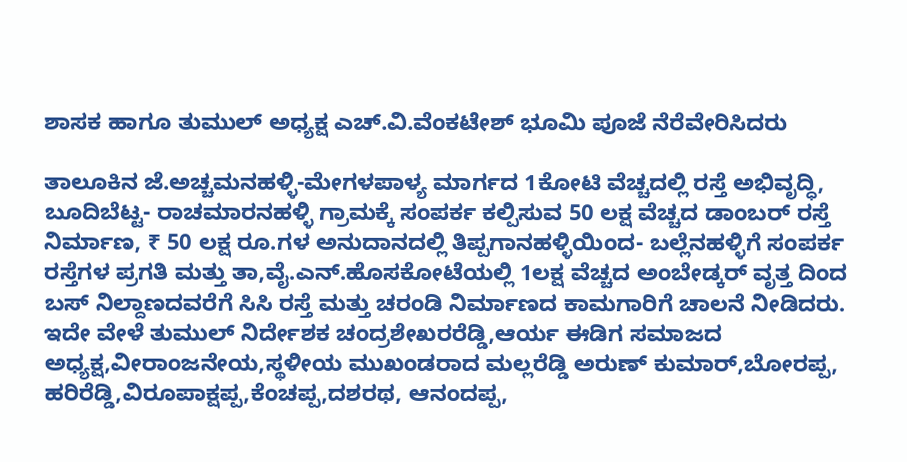ಶಾಸಕ ಹಾಗೂ ತುಮುಲ್‌ ಅಧ್ಯಕ್ಷ ಎಚ್‌.ವಿ.ವೆಂಕಟೇಶ್‌ ಭೂಮಿ ಪೂಜೆ ನೆರೆವೇರಿಸಿದರು

ತಾಲೂಕಿನ ಜೆ.ಅಚ್ಚಮನಹಳ್ಳಿ-ಮೇಗಳಪಾಳ್ಯ ಮಾರ್ಗದ 1ಕೋಟಿ ವೆಚ್ಚದಲ್ಲಿ ರಸ್ತೆ ಅಭಿವೃದ್ಧಿ, ಬೂದಿಬೆಟ್ಟ- ರಾಚಮಾರನಹಳ್ಳಿ ಗ್ರಾಮಕ್ಕೆ ಸಂಪರ್ಕ ಕಲ್ಪಿಸುವ 50 ಲಕ್ಷ ವೆಚ್ಚದ ಡಾಂಬರ್ ರಸ್ತೆ ನಿರ್ಮಾಣ, ₹ 50 ಲಕ್ಷ ರೂ.ಗಳ ಅನುದಾನದಲ್ಲಿ ತಿಪ್ಪಗಾನಹಳ್ಳಿಯಿಂದ- ಬಲ್ಲೆನಹಳ್ಳಿಗೆ ಸಂಪರ್ಕ ರಸ್ತೆಗಳ ಪ್ರಗತಿ ಮತ್ತು ತಾ,ವೈ.ಎನ್‌.ಹೊಸಕೋಟೆಯಲ್ಲಿ 1ಲಕ್ಷ ವೆಚ್ಚದ ಅಂಬೇಡ್ಕರ್ ವೃತ್ತ ದಿಂದ ಬಸ್ ನಿಲ್ದಾಣದವರೆಗೆ ಸಿಸಿ ರಸ್ತೆ ಮತ್ತು ಚರಂಡಿ ನಿರ್ಮಾಣದ ಕಾಮಗಾರಿಗೆ ಚಾಲನೆ ನೀಡಿದರು. ಇದೇ ವೇಳೆ ತುಮುಲ್‌ ನಿರ್ದೇಶಕ ಚಂದ್ರಶೇಖರರೆಡ್ಡಿ,ಆರ್ಯ ಈಡಿಗ ಸಮಾಜದ ಅಧ್ಯಕ್ಷ,ವೀರಾಂಜನೇಯ,ಸ್ಥಳೀಯ ಮುಖಂಡರಾದ ಮಲ್ಲರೆಡ್ಡಿ ಅರುಣ್ ಕುಮಾರ್,ಬೋರಪ್ಪ, ಹರಿರೆಡ್ಡಿ,ವಿರೂಪಾಕ್ಷಪ್ಪ,ಕೆಂಚಪ್ಪ,ದಶರಥ, ಆನಂದಪ್ಪ,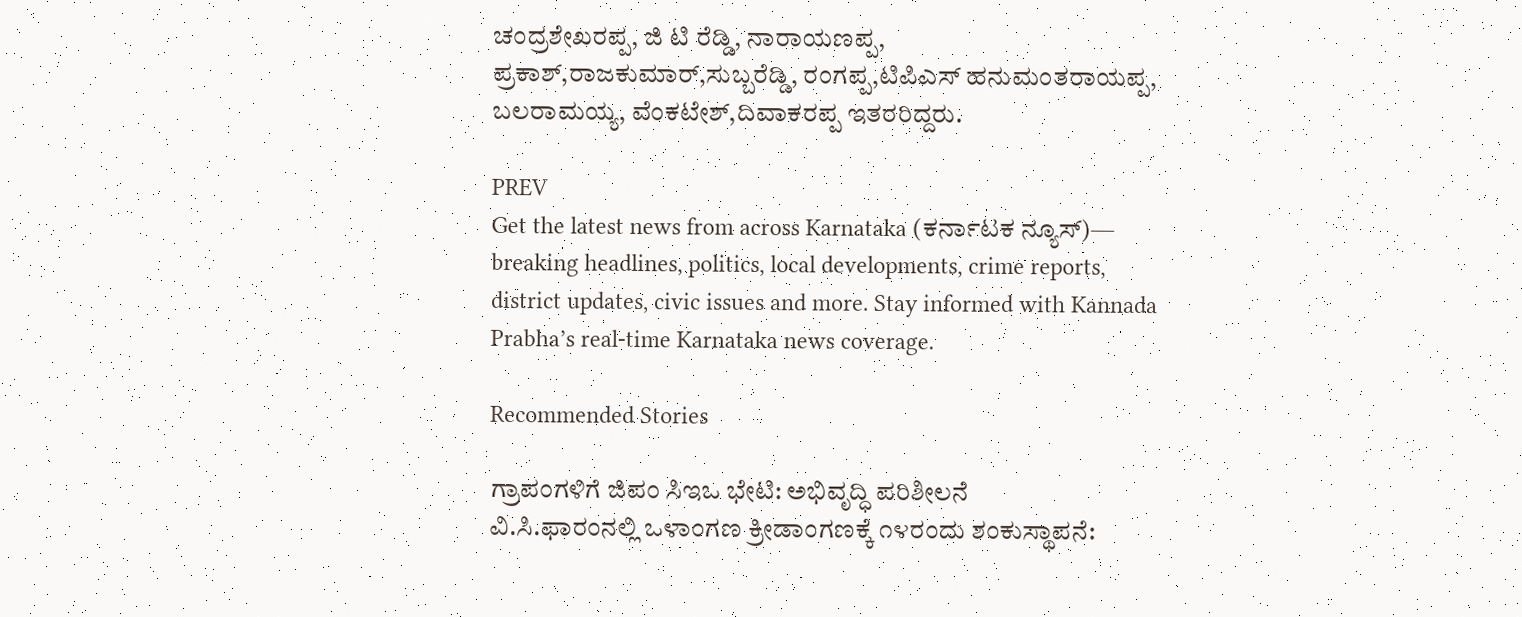ಚಂದ್ರಶೇಖರಪ್ಪ, ಜಿ ಟಿ ರೆಡ್ಡಿ, ನಾರಾಯಣಪ್ಪ, ಪ್ರಕಾಶ್,ರಾಜಕುಮಾರ್,ಸುಬ್ಬರೆಡ್ಡಿ, ರಂಗಪ್ಪ,ಟಿಪಿಎಸ್‌ ಹನುಮಂತರಾಯಪ್ಪ, ಬಲರಾಮಯ್ಯ, ವೆಂಕಟೇಶ್,ದಿವಾಕರಪ್ಪ ಇತರರಿದ್ದರು.

PREV
Get the latest news from across Karnataka (ಕರ್ನಾಟಕ ನ್ಯೂಸ್)— breaking headlines, politics, local developments, crime reports, district updates, civic issues and more. Stay informed with Kannada Prabha’s real‑time Karnataka news coverage.

Recommended Stories

ಗ್ರಾಪಂಗಳಿಗೆ ಜಿಪಂ ಸಿಇಒ ಭೇಟಿ: ಅಭಿವೃದ್ಧಿ ಪರಿಶೀಲನೆ
ವಿ.ಸಿ.ಫಾರಂನಲ್ಲಿ ಒಳಾಂಗಣ ಕ್ರೀಡಾಂಗಣಕ್ಕೆ ೧೪ರಂದು ಶಂಕುಸ್ಥಾಪನೆ: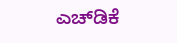ಎಚ್‌ಡಿಕೆ